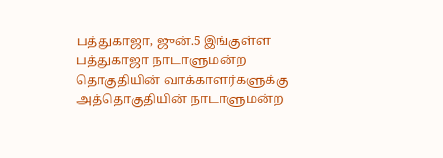பத்துகாஜா, ஜுன்.5 இங்குள்ள பத்துகாஜா நாடாளுமன்ற தொகுதியின் வாக்காளர்களுக்கு அத்தொகுதியின் நாடாளுமன்ற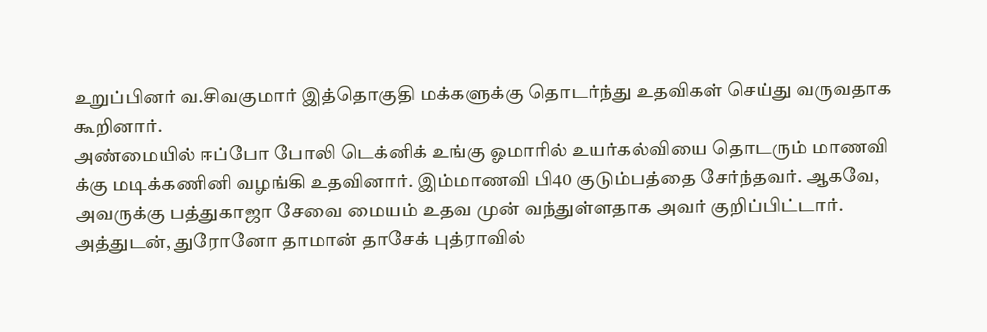உறுப்பினர் வ.சிவகுமார் இத்தொகுதி மக்களுக்கு தொடர்ந்து உதவிகள் செய்து வருவதாக கூறினார்.
அண்மையில் ஈப்போ போலி டெக்னிக் உங்கு ஓமாரில் உயர்கல்வியை தொடரும் மாணவி க்கு மடிக்கணினி வழங்கி உதவினார். இம்மாணவி பி40 குடும்பத்தை சேர்ந்தவர். ஆகவே, அவருக்கு பத்துகாஜா சேவை மையம் உதவ முன் வந்துள்ளதாக அவர் குறிப்பிட்டார்.
அத்துடன், துரோனோ தாமான் தாசேக் புத்ராவில்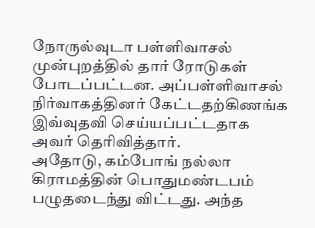நோருல்வுடா பள்ளிவாசல் முன்புறத்தில் தார் ரோடுகள் போடப்பட்டன. அப்பள்ளிவாசல் நிர்வாகத்தினர் கேட்டதற்கிணங்க இவ்வுதவி செய்யப்பட்டதாக அவர் தெரிவித்தார்.
அதோடு, கம்போங் நல்லா கிராமத்தின் பொதுமண்டபம் பழுதடைந்து விட்டது. அந்த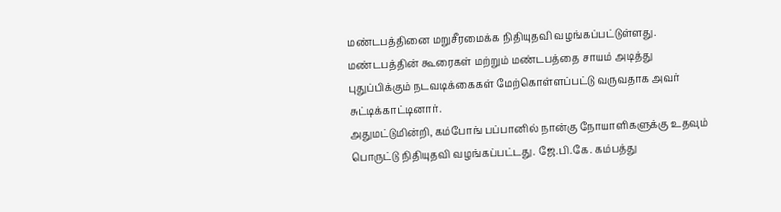மண்டபத்தினை மறுசீரமைக்க நிதியுதவி வழங்கப்பட்டுள்ளது. மண்டபத்தின் கூரைகள் மற்றும் மண்டபத்தை சாயம் அடித்து புதுப்பிக்கும் நடவடிக்கைகள் மேற்கொள்ளப்பட்டு வருவதாக அவர் சுட்டிக்காட்டினார்.
அதுமட்டுமின்றி, கம்போங் பப்பானில் நான்கு நோயாளிகளுக்கு உதவும் பொருட்டு நிதியுதவி வழங்கப்பட்டது. ஜே.பி.கே. கம்பத்து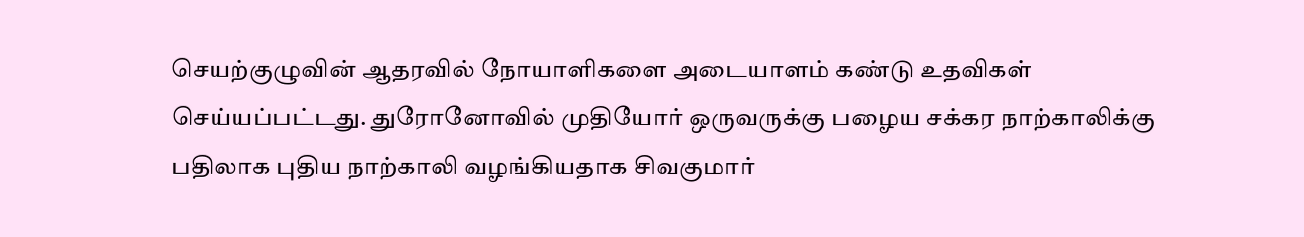செயற்குழுவின் ஆதரவில் நோயாளிகளை அடையாளம் கண்டு உதவிகள் செய்யப்பட்டது. துரோனோவில் முதியோர் ஒருவருக்கு பழைய சக்கர நாற்காலிக்கு பதிலாக புதிய நாற்காலி வழங்கியதாக சிவகுமார்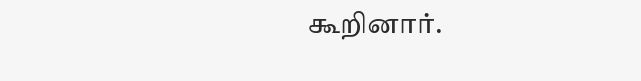கூறினார்.